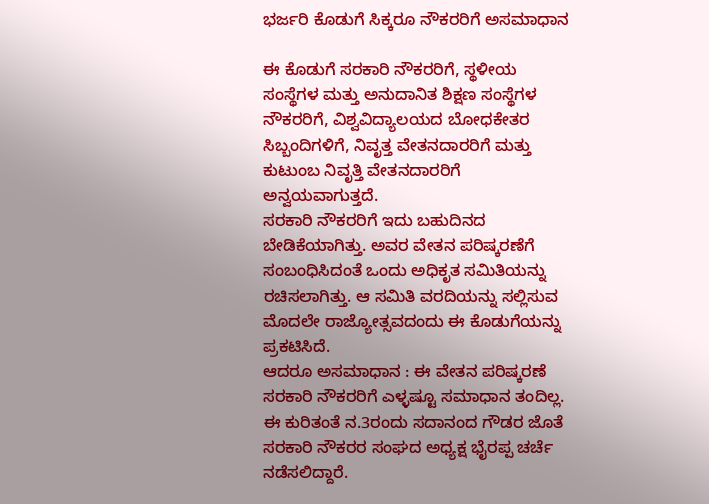ಭರ್ಜರಿ ಕೊಡುಗೆ ಸಿಕ್ಕರೂ ನೌಕರರಿಗೆ ಅಸಮಾಧಾನ

ಈ ಕೊಡುಗೆ ಸರಕಾರಿ ನೌಕರರಿಗೆ, ಸ್ಥಳೀಯ ಸಂಸ್ಥೆಗಳ ಮತ್ತು ಅನುದಾನಿತ ಶಿಕ್ಷಣ ಸಂಸ್ಥೆಗಳ ನೌಕರರಿಗೆ, ವಿಶ್ವವಿದ್ಯಾಲಯದ ಬೋಧಕೇತರ ಸಿಬ್ಬಂದಿಗಳಿಗೆ, ನಿವೃತ್ತ ವೇತನದಾರರಿಗೆ ಮತ್ತು ಕುಟುಂಬ ನಿವೃತ್ತಿ ವೇತನದಾರರಿಗೆ ಅನ್ವಯವಾಗುತ್ತದೆ.
ಸರಕಾರಿ ನೌಕರರಿಗೆ ಇದು ಬಹುದಿನದ ಬೇಡಿಕೆಯಾಗಿತ್ತು. ಅವರ ವೇತನ ಪರಿಷ್ಕರಣೆಗೆ ಸಂಬಂಧಿಸಿದಂತೆ ಒಂದು ಅಧಿಕೃತ ಸಮಿತಿಯನ್ನು ರಚಿಸಲಾಗಿತ್ತು. ಆ ಸಮಿತಿ ವರದಿಯನ್ನು ಸಲ್ಲಿಸುವ ಮೊದಲೇ ರಾಜ್ಯೋತ್ಸವದಂದು ಈ ಕೊಡುಗೆಯನ್ನು ಪ್ರಕಟಿಸಿದೆ.
ಆದರೂ ಅಸಮಾಧಾನ : ಈ ವೇತನ ಪರಿಷ್ಕರಣೆ ಸರಕಾರಿ ನೌಕರರಿಗೆ ಎಳ್ಳಷ್ಟೂ ಸಮಾಧಾನ ತಂದಿಲ್ಲ. ಈ ಕುರಿತಂತೆ ನ.3ರಂದು ಸದಾನಂದ ಗೌಡರ ಜೊತೆ ಸರಕಾರಿ ನೌಕರರ ಸಂಘದ ಅಧ್ಯಕ್ಷ ಭೈರಪ್ಪ ಚರ್ಚೆ ನಡೆಸಲಿದ್ದಾರೆ.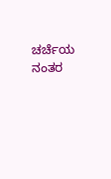ಚರ್ಚೆಯ ನಂತರ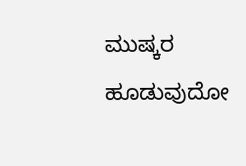ಮುಷ್ಕರ ಹೂಡುವುದೋ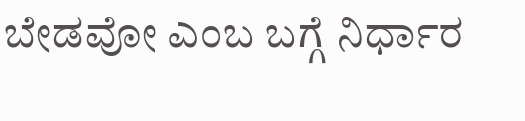ಬೇಡವೋ ಎಂಬ ಬಗ್ಗೆ ನಿರ್ಧಾರ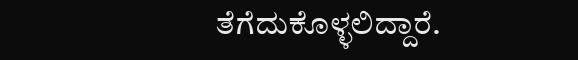ತೆಗೆದುಕೊಳ್ಳಲಿದ್ದಾರೆ.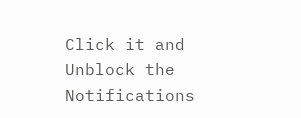Click it and Unblock the Notifications